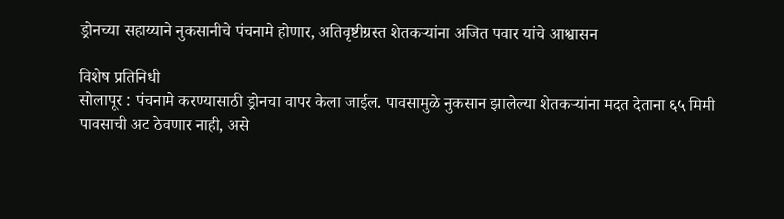ड्रोनच्या सहाय्याने नुकसानीचे पंचनामे होणार, अतिवृष्टीग्रस्त शेतकऱ्यांना अजित पवार यांचे आश्वासन

विशेष प्रतिनिधी
सोलापूर : पंचनामे करण्यासाठी ड्रोनचा वापर केला जाईल. पावसामुळे नुकसान झालेल्या शेतकऱ्यांना मदत देताना ६५ मिमी पावसाची अट ठेवणार नाही, असे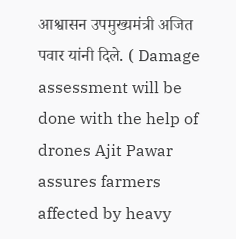आश्वासन उपमुख्यमंत्री अजित पवार यांनी दिले. ( Damage assessment will be done with the help of drones Ajit Pawar assures farmers affected by heavy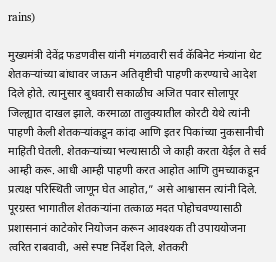rains)

मुख्यमंत्री देवेंद्र फडणवीस यांनी मंगळवारी सर्व कॅबिनेट मंत्र्यांना थेट शेतकऱ्यांच्या बांधावर जाऊन अतिवृष्टीची पाहणी करण्याचे आदेश दिले होते. त्यानुसार बुधवारी सकाळीच अजित पवार सोलापूर जिल्ह्यात दाखल झाले. करमाळा तालुक्यातील कोरटी येथे त्यांनी पाहणी केली शेतकऱ्यांकडून कांदा आणि इतर पिकांच्या नुकसानीची माहिती घेतली. शेतकऱ्यांच्या भल्यासाठी जे काही करता येईल ते सर्व आम्ही करू. आधी आम्ही पाहणी करत आहोत आणि तुमच्याकडून प्रत्यक्ष परिस्थिती जाणून घेत आहोत,” असे आश्वासन त्यांनी दिले.
पूरग्रस्त भागातील शेतकऱ्यांना तत्काळ मदत पोहोचवण्यासाठी प्रशासनानं काटेकोर नियोजन करून आवश्यक ती उपाययोजना त्वरित राबवावी, असे स्पष्ट निर्देश दिले. शेतकरी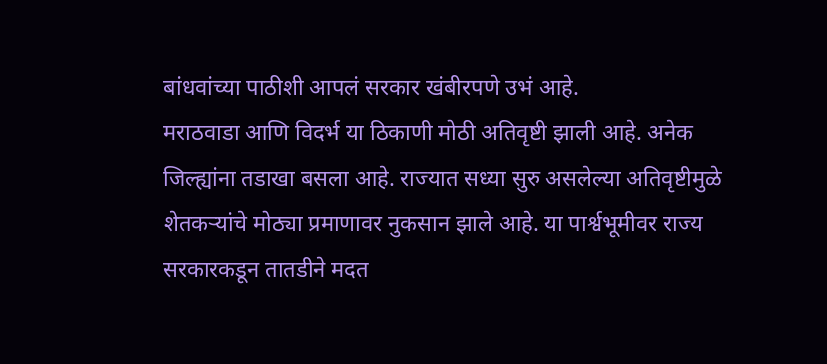बांधवांच्या पाठीशी आपलं सरकार खंबीरपणे उभं आहे.
मराठवाडा आणि विदर्भ या ठिकाणी मोठी अतिवृष्टी झाली आहे. अनेक जिल्ह्यांना तडाखा बसला आहे. राज्यात सध्या सुरु असलेल्या अतिवृष्टीमुळे शेतकऱ्यांचे मोठ्या प्रमाणावर नुकसान झाले आहे. या पार्श्वभूमीवर राज्य सरकारकडून तातडीने मदत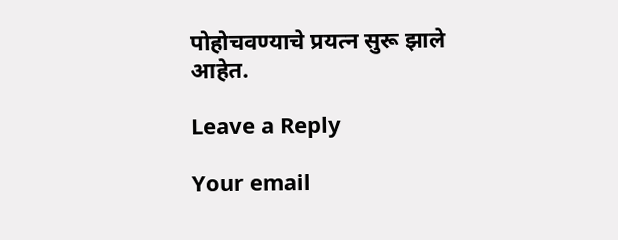पोहोचवण्याचे प्रयत्न सुरू झाले आहेत.

Leave a Reply

Your email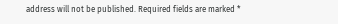address will not be published. Required fields are marked *